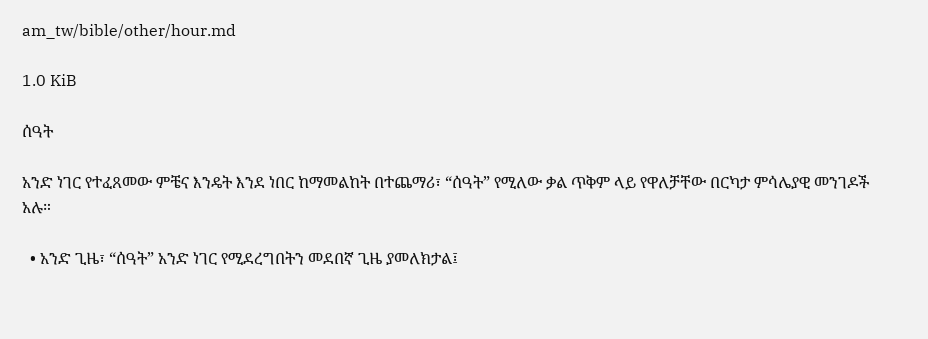am_tw/bible/other/hour.md

1.0 KiB

ሰዓት

አንድ ነገር የተፈጸመው ምቼና እንዴት እንደ ነበር ከማመልከት በተጨማሪ፣ “ሰዓት” የሚለው ቃል ጥቅም ላይ የዋለቻቸው በርካታ ምሳሌያዊ መንገዶች አሉ።

  • አንድ ጊዜ፣ “ሰዓት” አንድ ነገር የሚደረግበትን መደበኛ ጊዜ ያመለክታል፤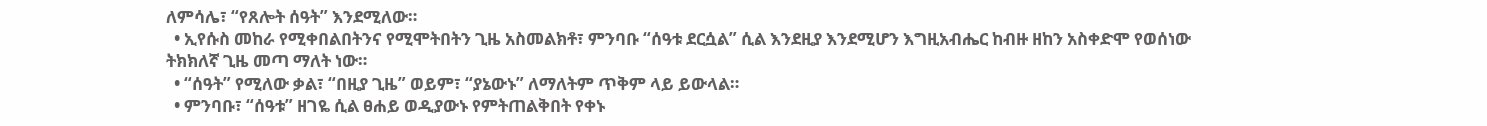ለምሳሌ፣ “የጸሎት ሰዓት” እንደሚለው።
  • ኢየሱስ መከራ የሚቀበልበትንና የሚሞትበትን ጊዜ አስመልክቶ፣ ምንባቡ “ሰዓቱ ደርሷል” ሲል እንደዚያ እንደሚሆን እግዚአብሔር ከብዙ ዘከን አስቀድሞ የወሰነው ትክክለኛ ጊዜ መጣ ማለት ነው።
  • “ሰዓት” የሚለው ቃል፣ “በዚያ ጊዜ” ወይም፣ “ያኔውኑ” ለማለትም ጥቅም ላይ ይውላል።
  • ምንባቡ፣ “ሰዓቱ” ዘገዬ ሲል ፀሐይ ወዲያውኑ የምትጠልቅበት የቀኑ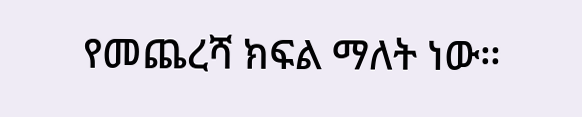የመጨረሻ ክፍል ማለት ነው።